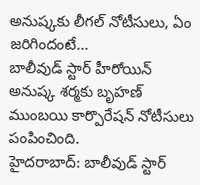అనుష్కకు లీగల్ నోటీసులు, ఏం జరిగిందంటే...
బాలీవుడ్ స్టార్ హీరోయిన్ అనుష్క శర్మకు బృహణ్ ముంబయి కార్పొరేషన్ నోటీసులు పంపించింది.
హైదరాబాద్: బాలీవుడ్ స్టార్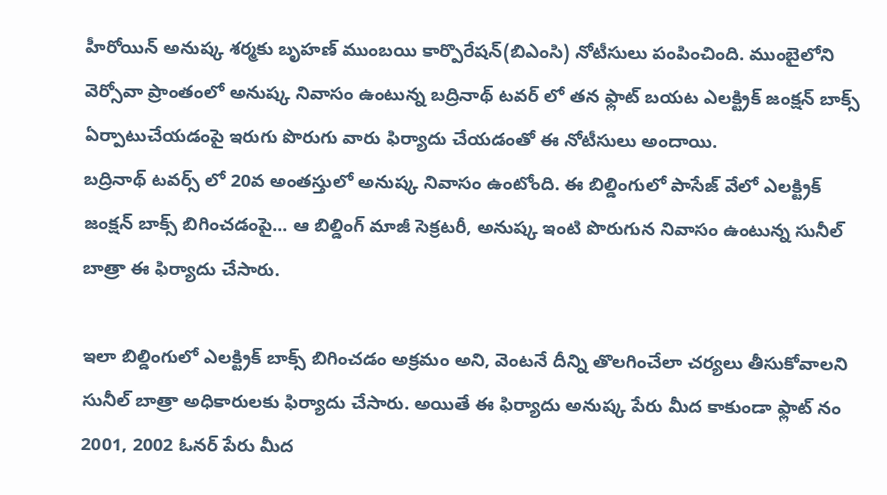హీరోయిన్ అనుష్క శర్మకు బృహణ్ ముంబయి కార్పొరేషన్(బిఎంసి) నోటీసులు పంపించింది. ముంబైలోని వెర్సోవా ప్రాంతంలో అనుష్క నివాసం ఉంటున్న బద్రినాథ్ టవర్ లో తన ఫ్లాట్ బయట ఎలక్ట్రిక్ జంక్షన్ బాక్స్ ఏర్పాటుచేయడంపై ఇరుగు పొరుగు వారు ఫిర్యాదు చేయడంతో ఈ నోటీసులు అందాయి.
బద్రినాథ్ టవర్స్ లో 20వ అంతస్తులో అనుష్క నివాసం ఉంటోంది. ఈ బిల్డింగులో పాసేజ్ వేలో ఎలక్ట్రిక్ జంక్షన్ బాక్స్ బిగించడంపై... ఆ బిల్డింగ్ మాజీ సెక్రటరీ, అనుష్క ఇంటి పొరుగున నివాసం ఉంటున్న సునీల్ బాత్రా ఈ ఫిర్యాదు చేసారు.

ఇలా బిల్డింగులో ఎలక్ట్రిక్ బాక్స్ బిగించడం అక్రమం అని, వెంటనే దీన్ని తొలగించేలా చర్యలు తీసుకోవాలని సునీల్ బాత్రా అధికారులకు ఫిర్యాదు చేసారు. అయితే ఈ ఫిర్యాదు అనుష్క పేరు మీద కాకుండా ఫ్లాట్ నం 2001, 2002 ఓనర్ పేరు మీద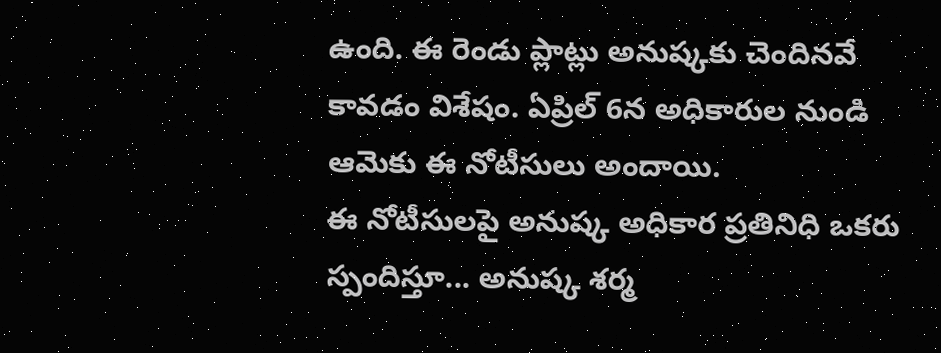ఉంది. ఈ రెండు ప్లాట్లు అనుష్కకు చెందినవే కావడం విశేషం. ఏప్రిల్ 6న అధికారుల నుండి ఆమెకు ఈ నోటీసులు అందాయి.
ఈ నోటీసులపై అనుష్క అధికార ప్రతినిధి ఒకరు స్పందిస్తూ... అనుష్క శర్మ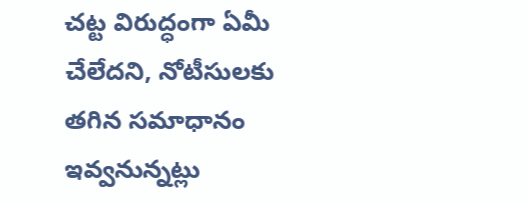చట్ట విరుద్ధంగా ఏమీ చేలేదని, నోటీసులకు తగిన సమాధానం ఇవ్వనున్నట్లు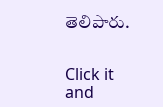తెలిపారు.


Click it and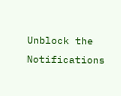Unblock the Notifications